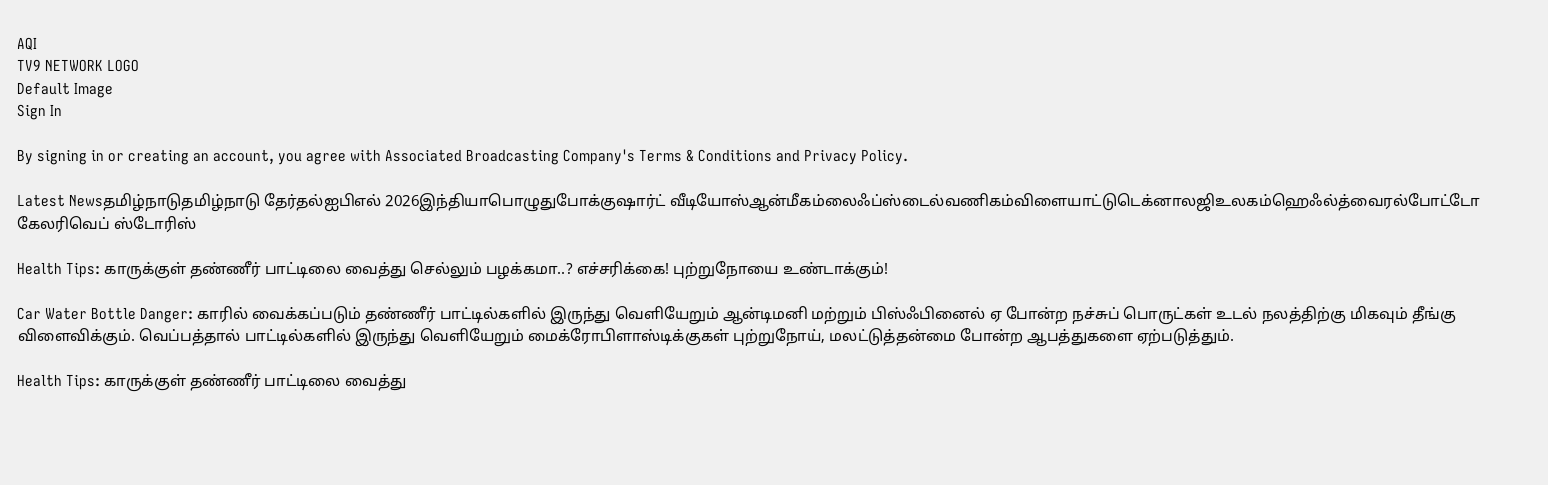AQI
TV9 NETWORK LOGO
Default Image
Sign In

By signing in or creating an account, you agree with Associated Broadcasting Company's Terms & Conditions and Privacy Policy.

Latest Newsதமிழ்நாடுதமிழ்நாடு தேர்தல்ஐபிஎல் 2026இந்தியாபொழுதுபோக்குஷார்ட் வீடியோஸ்ஆன்மீகம்லைஃப்ஸ்டைல்வணிகம்விளையாட்டுடெக்னாலஜிஉலகம்ஹெஃல்த்வைரல்போட்டோ கேலரிவெப் ஸ்டோரிஸ்

Health Tips: காருக்குள் தண்ணீர் பாட்டிலை வைத்து செல்லும் பழக்கமா..? எச்சரிக்கை! புற்றுநோயை உண்டாக்கும்!

Car Water Bottle Danger: காரில் வைக்கப்படும் தண்ணீர் பாட்டில்களில் இருந்து வெளியேறும் ஆன்டிமனி மற்றும் பிஸ்ஃபினைல் ஏ போன்ற நச்சுப் பொருட்கள் உடல் நலத்திற்கு மிகவும் தீங்கு விளைவிக்கும். வெப்பத்தால் பாட்டில்களில் இருந்து வெளியேறும் மைக்ரோபிளாஸ்டிக்குகள் புற்றுநோய், மலட்டுத்தன்மை போன்ற ஆபத்துகளை ஏற்படுத்தும்.

Health Tips: காருக்குள் தண்ணீர் பாட்டிலை வைத்து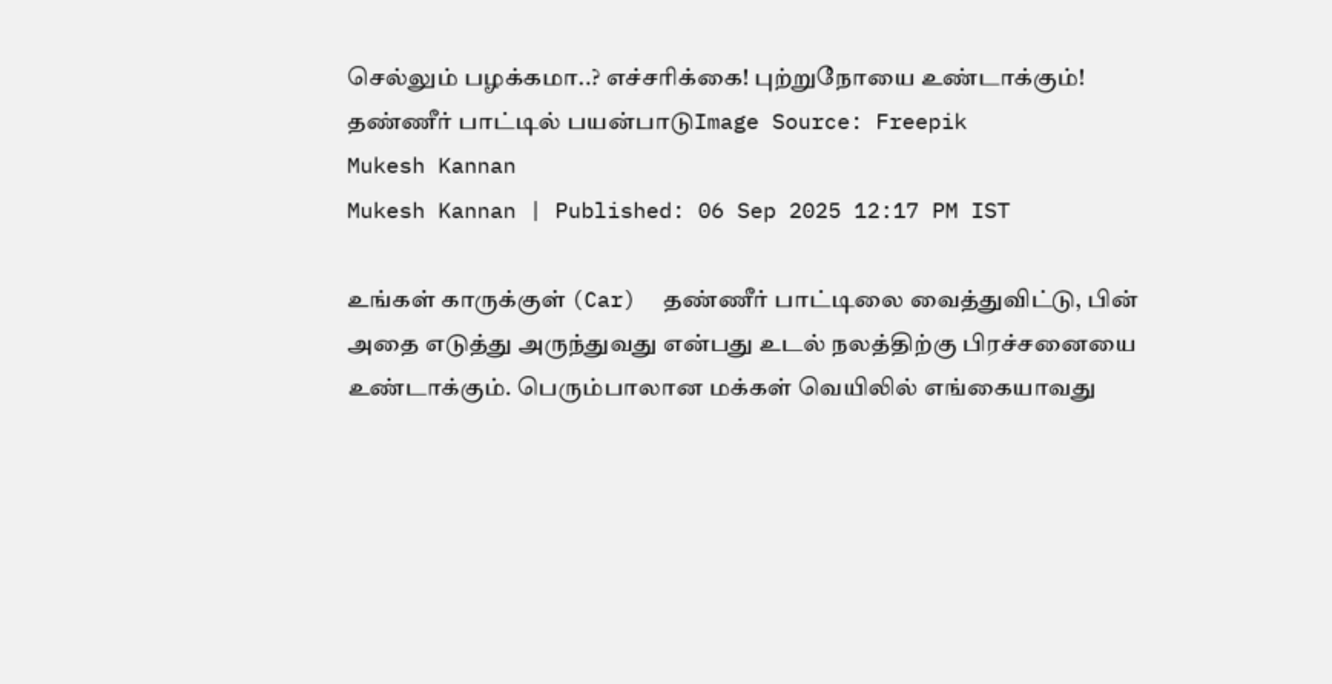செல்லும் பழக்கமா..? எச்சரிக்கை! புற்றுநோயை உண்டாக்கும்!
தண்ணீர் பாட்டில் பயன்பாடுImage Source: Freepik
Mukesh Kannan
Mukesh Kannan | Published: 06 Sep 2025 12:17 PM IST

உங்கள் காருக்குள் (Car)  தண்ணீர் பாட்டிலை வைத்துவிட்டு, பின் அதை எடுத்து அருந்துவது என்பது உடல் நலத்திற்கு பிரச்சனையை உண்டாக்கும். பெரும்பாலான மக்கள் வெயிலில் எங்கையாவது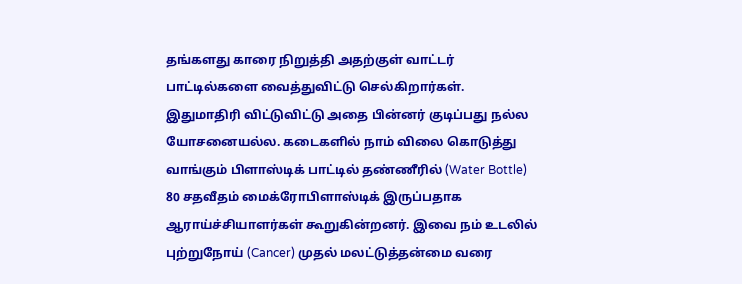தங்களது காரை நிறுத்தி அதற்குள் வாட்டர் பாட்டில்களை வைத்துவிட்டு செல்கிறார்கள். இதுமாதிரி விட்டுவிட்டு அதை பின்னர் குடிப்பது நல்ல யோசனையல்ல. கடைகளில் நாம் விலை கொடுத்து வாங்கும் பிளாஸ்டிக் பாட்டில் தண்ணீரில் (Water Bottle) 80 சதவீதம் மைக்ரோபிளாஸ்டிக் இருப்பதாக ஆராய்ச்சியாளர்கள் கூறுகின்றனர். இவை நம் உடலில் புற்றுநோய் (Cancer) முதல் மலட்டுத்தன்மை வரை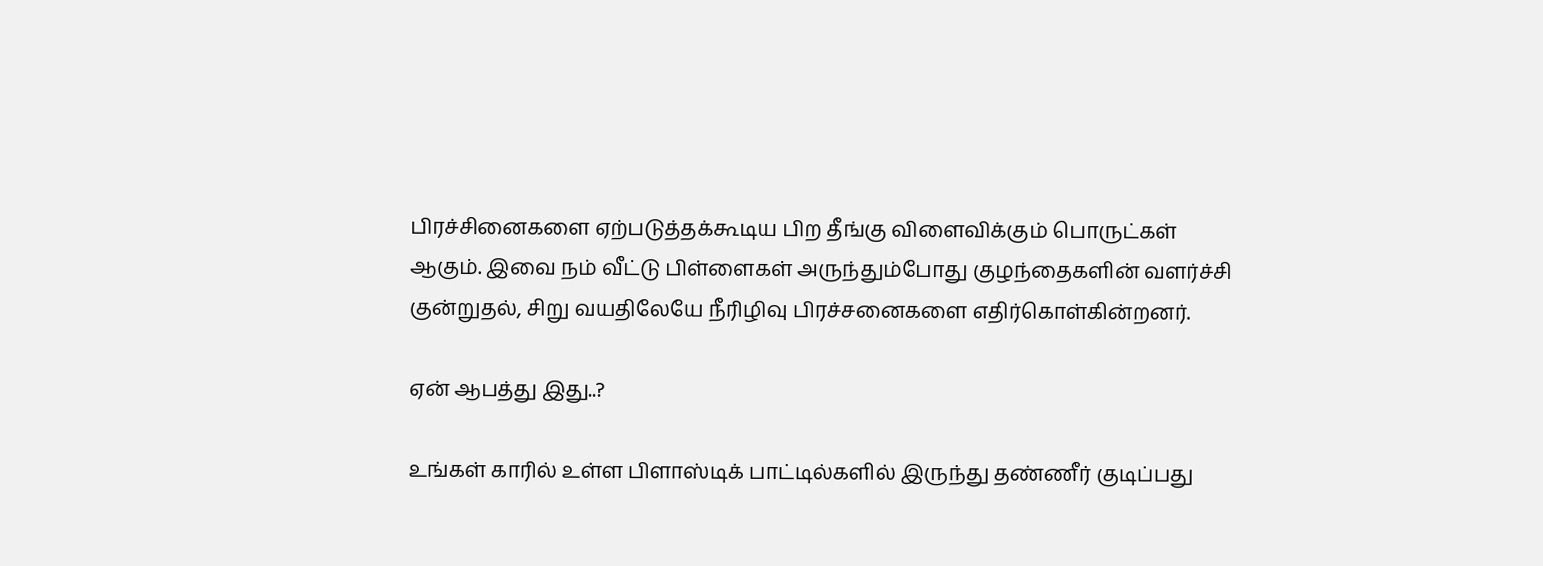பிரச்சினைகளை ஏற்படுத்தக்கூடிய பிற தீங்கு விளைவிக்கும் பொருட்கள் ஆகும். இவை நம் வீட்டு பிள்ளைகள் அருந்தும்போது குழந்தைகளின் வளர்ச்சி குன்றுதல், சிறு வயதிலேயே நீரிழிவு பிரச்சனைகளை எதிர்கொள்கின்றனர்.

ஏன் ஆபத்து இது..?

உங்கள் காரில் உள்ள பிளாஸ்டிக் பாட்டில்களில் இருந்து தண்ணீர் குடிப்பது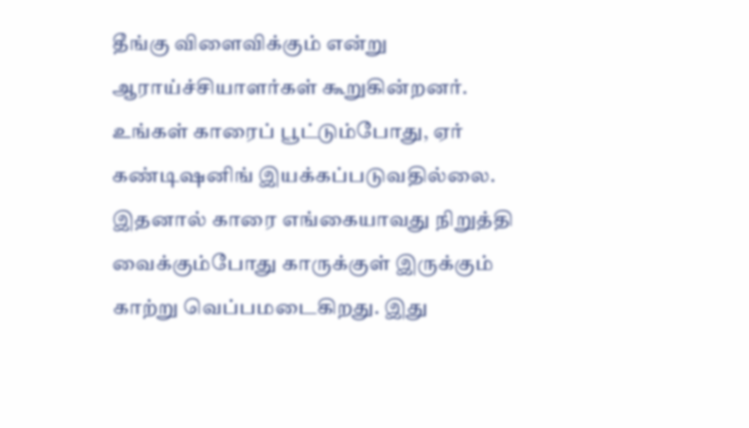தீங்கு விளைவிக்கும் என்று ஆராய்ச்சியாளர்கள் கூறுகின்றனர். உங்கள் காரைப் பூட்டும்போது, ஏர் கண்டிஷனிங் இயக்கப்படுவதில்லை. இதனால் காரை எங்கையாவது நிறுத்தி வைக்கும்போது காருக்குள் இருக்கும் காற்று வெப்பமடைகிறது. இது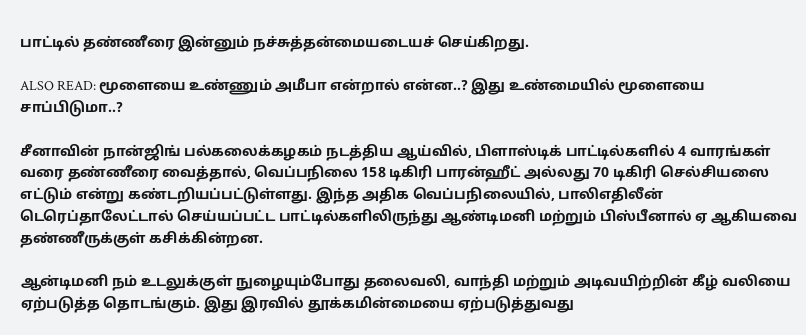பாட்டில் தண்ணீரை இன்னும் நச்சுத்தன்மையடையச் செய்கிறது.

ALSO READ: மூளையை உண்ணும் அமீபா என்றால் என்ன..? இது உண்மையில் மூளையை சாப்பிடுமா..?

சீனாவின் நான்ஜிங் பல்கலைக்கழகம் நடத்திய ஆய்வில், பிளாஸ்டிக் பாட்டில்களில் 4 வாரங்கள் வரை தண்ணீரை வைத்தால், வெப்பநிலை 158 டிகிரி பாரன்ஹீட் அல்லது 70 டிகிரி செல்சியஸை எட்டும் என்று கண்டறியப்பட்டுள்ளது. இந்த அதிக வெப்பநிலையில், பாலிஎதிலீன் டெரெப்தாலேட்டால் செய்யப்பட்ட பாட்டில்களிலிருந்து ஆண்டிமனி மற்றும் பிஸ்பீனால் ஏ ஆகியவை தண்ணீருக்குள் கசிக்கின்றன.

ஆன்டிமனி நம் உடலுக்குள் நுழையும்போது தலைவலி, வாந்தி மற்றும் அடிவயிற்றின் கீழ் வலியை ஏற்படுத்த தொடங்கும். இது இரவில் தூக்கமின்மையை ஏற்படுத்துவது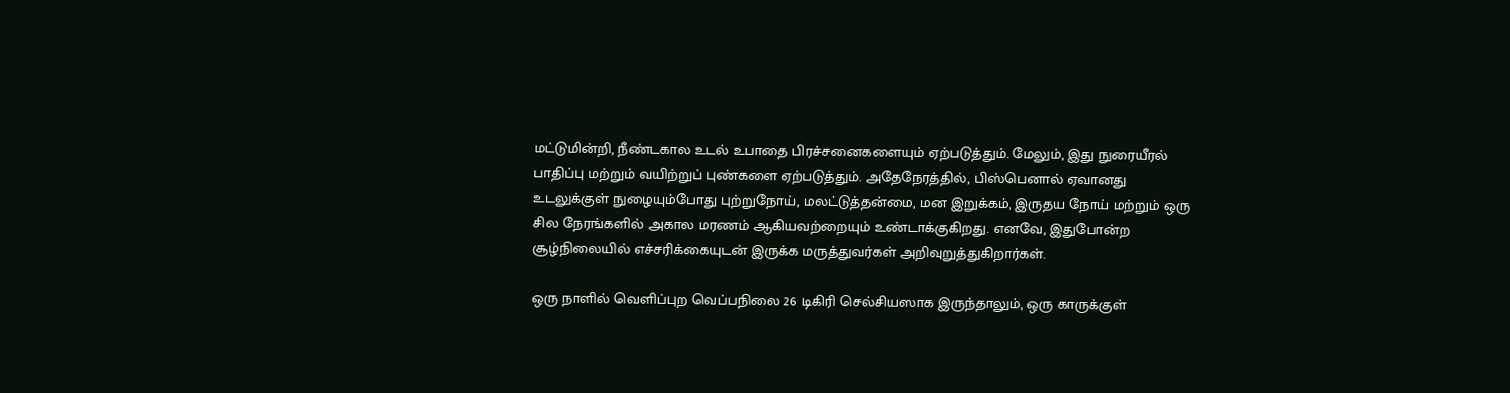மட்டுமின்றி, நீண்டகால உடல் உபாதை பிரச்சனைகளையும் ஏற்படுத்தும். மேலும், இது நுரையீரல் பாதிப்பு மற்றும் வயிற்றுப் புண்களை ஏற்படுத்தும். அதேநேரத்தில், பிஸ்பெனால் ஏவானது உடலுக்குள் நுழையும்போது புற்றுநோய், மலட்டுத்தன்மை, மன இறுக்கம், இருதய நோய் மற்றும் ஒரு சில நேரங்களில் அகால மரணம் ஆகியவற்றையும் உண்டாக்குகிறது. எனவே, இதுபோன்ற சூழ்நிலையில் எச்சரிக்கையுடன் இருக்க மருத்துவர்கள் அறிவுறுத்துகிறார்கள்.

ஒரு நாளில் வெளிப்புற வெப்பநிலை 26 டிகிரி செல்சியஸாக இருந்தாலும், ஒரு காருக்குள்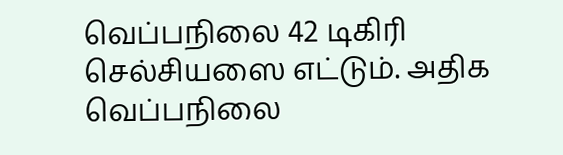வெப்பநிலை 42 டிகிரி செல்சியஸை எட்டும். அதிக வெப்பநிலை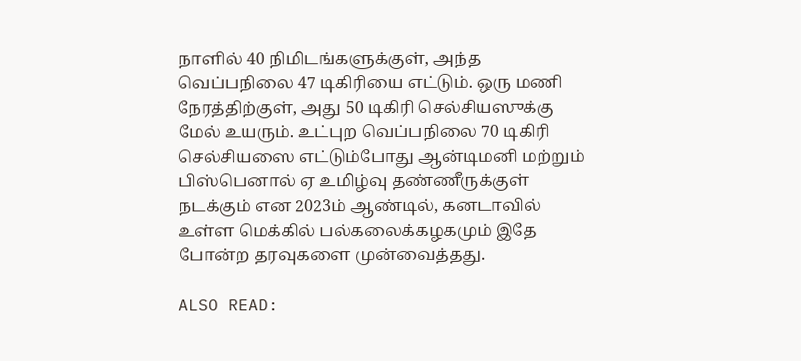நாளில் 40 நிமிடங்களுக்குள், அந்த வெப்பநிலை 47 டிகிரியை எட்டும். ஒரு மணி நேரத்திற்குள், அது 50 டிகிரி செல்சியஸுக்கு மேல் உயரும். உட்புற வெப்பநிலை 70 டிகிரி செல்சியஸை எட்டும்போது ஆன்டிமனி மற்றும் பிஸ்பெனால் ஏ உமிழ்வு தண்ணீருக்குள் நடக்கும் என 2023ம் ஆண்டில், கனடாவில் உள்ள மெக்கில் பல்கலைக்கழகமும் இதே போன்ற தரவுகளை முன்வைத்தது.

ALSO READ: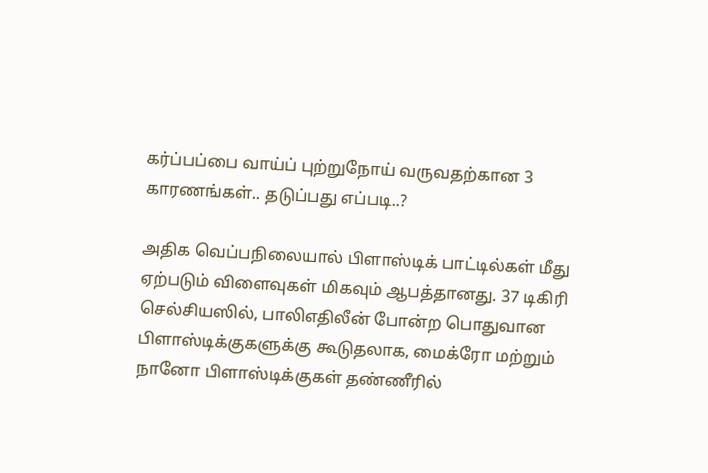கர்ப்பப்பை வாய்ப் புற்றுநோய் வருவதற்கான 3 காரணங்கள்.. தடுப்பது எப்படி..?

அதிக வெப்பநிலையால் பிளாஸ்டிக் பாட்டில்கள் மீது ஏற்படும் விளைவுகள் மிகவும் ஆபத்தானது. 37 டிகிரி செல்சியஸில், பாலிஎதிலீன் போன்ற பொதுவான பிளாஸ்டிக்குகளுக்கு கூடுதலாக, மைக்ரோ மற்றும் நானோ பிளாஸ்டிக்குகள் தண்ணீரில்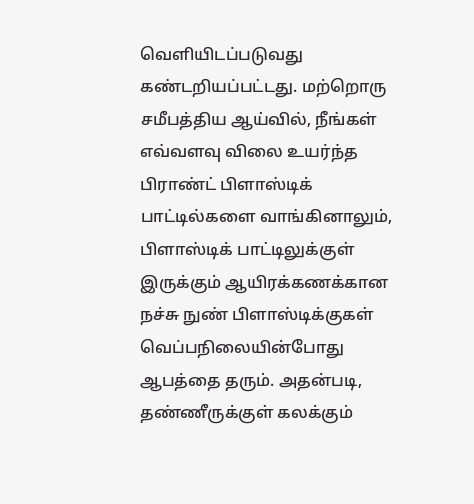வெளியிடப்படுவது கண்டறியப்பட்டது. மற்றொரு சமீபத்திய ஆய்வில், நீங்கள் எவ்வளவு விலை உயர்ந்த பிராண்ட் பிளாஸ்டிக் பாட்டில்களை வாங்கினாலும், பிளாஸ்டிக் பாட்டிலுக்குள் இருக்கும் ஆயிரக்கணக்கான நச்சு நுண் பிளாஸ்டிக்குகள் வெப்பநிலையின்போது ஆபத்தை தரும். அதன்படி, தண்ணீருக்குள் கலக்கும்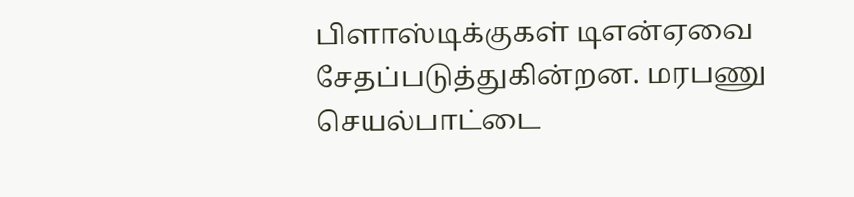பிளாஸ்டிக்குகள் டிஎன்ஏவை சேதப்படுத்துகின்றன. மரபணு செயல்பாட்டை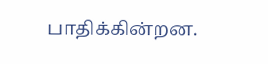பாதிக்கின்றன.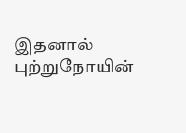இதனால் புற்றுநோயின்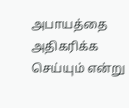அபாயத்தை அதிகரிக்க செய்யும் என்று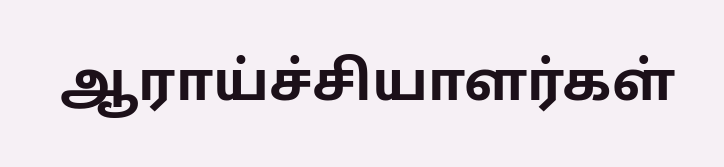ஆராய்ச்சியாளர்கள்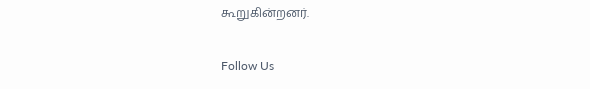கூறுகின்றனர்.

Follow Us